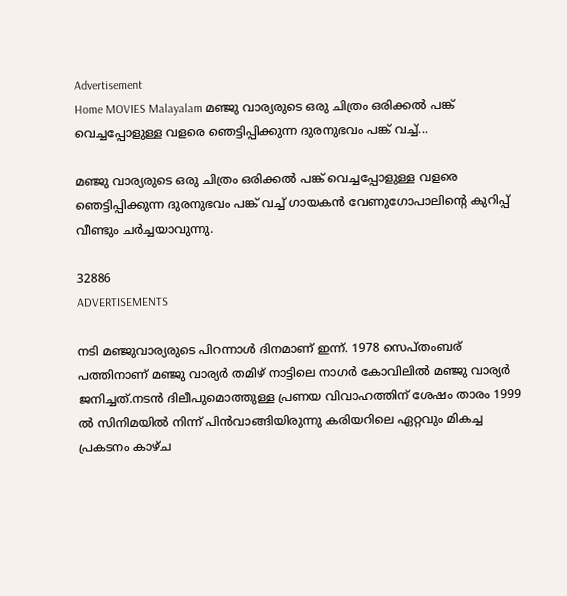Advertisement
Home MOVIES Malayalam മഞ്ജു വാര്യരുടെ ഒരു ചിത്രം ഒരിക്കൽ പങ്ക് വെച്ചപ്പോളുള്ള വളരെ ഞെട്ടിപ്പിക്കുന്ന ദുരനുഭവം പങ്ക് വച്ച്...

മഞ്ജു വാര്യരുടെ ഒരു ചിത്രം ഒരിക്കൽ പങ്ക് വെച്ചപ്പോളുള്ള വളരെ ഞെട്ടിപ്പിക്കുന്ന ദുരനുഭവം പങ്ക് വച്ച് ഗായകൻ വേണുഗോപാലിന്റെ കുറിപ്പ് വീണ്ടും ചർച്ചയാവുന്നു.

32886
ADVERTISEMENTS

നടി മഞ്ജുവാര്യരുടെ പിറന്നാൾ ദിനമാണ് ഇന്ന്. 1978 സെപ്തംബര് പത്തിനാണ് മഞ്ജു വാര്യർ തമിഴ് നാട്ടിലെ നാഗർ കോവിലിൽ മഞ്ജു വാര്യർ ജനിച്ചത്.നടൻ ദിലീപുമൊത്തുള്ള പ്രണയ വിവാഹത്തിന് ശേഷം താരം 1999 ൽ സിനിമയിൽ നിന്ന് പിൻവാങ്ങിയിരുന്നു കരിയറിലെ ഏറ്റവും മികച്ച പ്രകടനം കാഴ്ച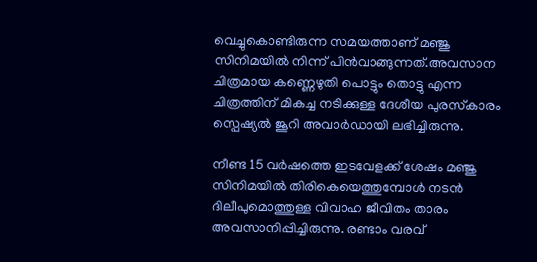വെച്ചുകൊണ്ടിരുന്ന സമയത്താണ് മഞ്ജു സിനിമയിൽ നിന്ന് പിൻവാങ്ങുന്നത്.അവസാന ചിത്രമായ കണ്ണെഴുതി പൊട്ടും തൊട്ടു എന്ന ചിത്രത്തിന് മികച്ച നടിക്കുള്ള ദേശീയ പുരസ്‌കാരം സ്പെഷ്യൽ ജൂറി അവാർഡായി ലഭിച്ചിരുന്നു.

നീണ്ട 15 വർഷത്തെ ഇടവേളക്ക് ശേഷം മഞ്ജു സിനിമയിൽ തിരികെയെത്തുമ്പോൾ നടൻ ദിലീപുമൊത്തുള്ള വിവാഹ ജീവിതം താരം അവസാനിപ്പിച്ചിരുന്നു. രണ്ടാം വരവ്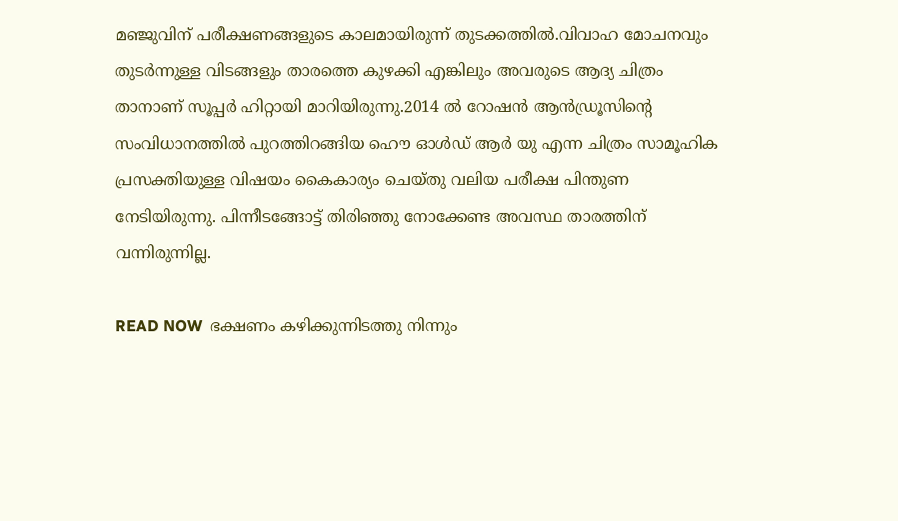മഞ്ജുവിന് പരീക്ഷണങ്ങളുടെ കാലമായിരുന്ന് തുടക്കത്തിൽ.വിവാഹ മോചനവും തുടർന്നുള്ള വിടങ്ങളും താരത്തെ കുഴക്കി എങ്കിലും അവരുടെ ആദ്യ ചിത്രം താനാണ് സൂപ്പർ ഹിറ്റായി മാറിയിരുന്നു.2014 ൽ റോഷൻ ആൻഡ്രൂസിന്റെ സംവിധാനത്തിൽ പുറത്തിറങ്ങിയ ഹൌ ഓൾഡ് ആർ യു എന്ന ചിത്രം സാമൂഹിക പ്രസക്തിയുള്ള വിഷയം കൈകാര്യം ചെയ്തു വലിയ പരീക്ഷ പിന്തുണ നേടിയിരുന്നു. പിന്നീടങ്ങോട്ട് തിരിഞ്ഞു നോക്കേണ്ട അവസ്ഥ താരത്തിന് വന്നിരുന്നില്ല.

READ NOW  ഭക്ഷണം കഴിക്കുന്നിടത്തു നിന്നും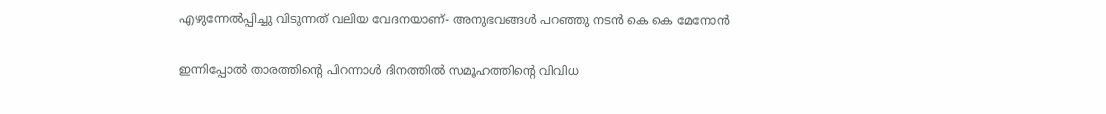എഴുന്നേൽപ്പിച്ചു വിടുന്നത് വലിയ വേദനയാണ്- അനുഭവങ്ങള്‍ പറഞ്ഞു നടന്‍ കെ കെ മേനോൻ

ഇന്നിപ്പോൽ താരത്തിന്റെ പിറന്നാൾ ദിനത്തിൽ സമൂഹത്തിന്റെ വിവിധ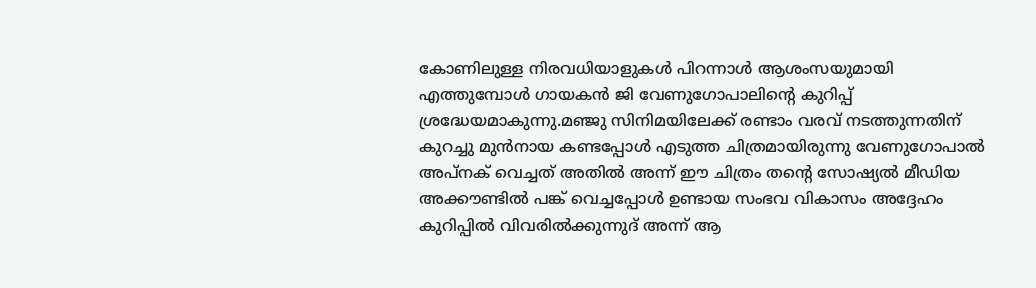കോണിലുള്ള നിരവധിയാളുകൾ പിറന്നാൾ ആശംസയുമായി എത്തുമ്പോൾ ഗായകൻ ജി വേണുഗോപാലിന്റെ കുറിപ്പ് ശ്രദ്ധേയമാകുന്നു.മഞ്ജു സിനിമയിലേക്ക് രണ്ടാം വരവ് നടത്തുന്നതിന് കുറച്ചു മുൻനായ കണ്ടപ്പോൾ എടുത്ത ചിത്രമായിരുന്നു വേണുഗോപാൽ അപ്നക് വെച്ചത് അതിൽ അന്ന് ഈ ചിത്രം തന്റെ സോഷ്യൽ മീഡിയ അക്കൗണ്ടിൽ പങ്ക് വെച്ചപ്പോൾ ഉണ്ടായ സംഭവ വികാസം അദ്ദേഹം കുറിപ്പിൽ വിവരിൽക്കുന്നുദ് അന്ന് ആ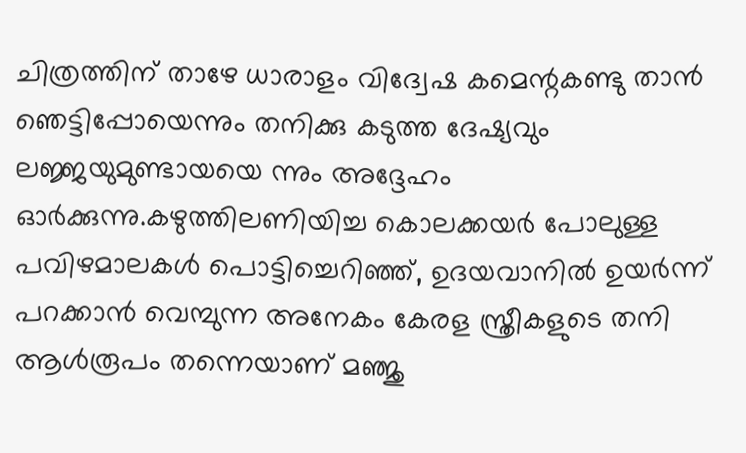ചിത്രത്തിന് താഴേ ധാരാളം വിദ്വേഷ കമെന്റകണ്ടു താൻ ഞെട്ടിപ്പോയെന്നും തനിക്കു കടുത്ത ദേഷ്യവും ലജ്ജയുമുണ്ടായയെ ന്നും അദ്ദേഹം ഓർക്കുന്നു.കഴുത്തിലണിയിച്ച കൊലക്കയർ പോലുള്ള പവിഴമാലകൾ പൊട്ടിച്ചെറിഞ്ഞ്, ഉദയവാനിൽ ഉയർന്ന് പറക്കാൻ വെമ്പുന്ന അനേകം കേരള സ്ത്രീകളുടെ തനി ആൾരൂപം തന്നെയാണ് മഞ്ജു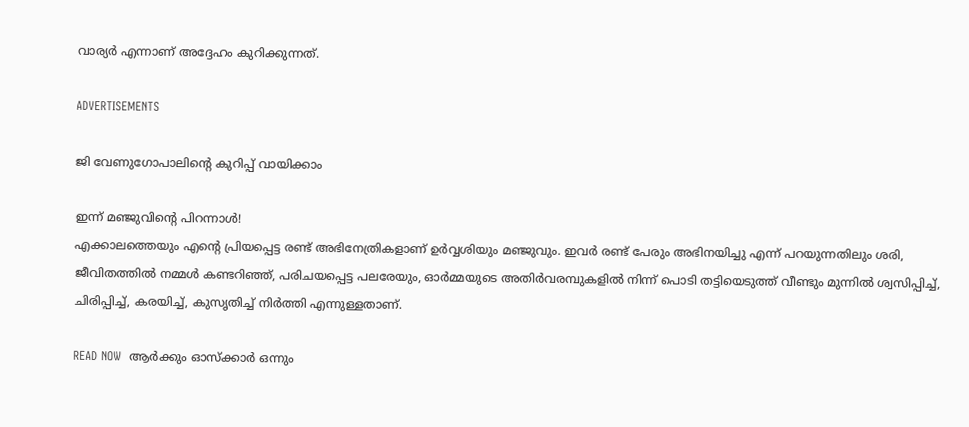വാര്യർ എന്നാണ് അദ്ദേഹം കുറിക്കുന്നത്.

ADVERTISEMENTS

ജി വേണുഗോപാലിന്റെ കുറിപ്പ് വായിക്കാം

ഇന്ന് മഞ്ജുവിൻ്റെ പിറന്നാൾ!
എക്കാലത്തെയും എൻ്റെ പ്രിയപ്പെട്ട രണ്ട് അഭിനേത്രികളാണ് ഉർവ്വശിയും മഞ്ജുവും. ഇവർ രണ്ട് പേരും അഭിനയിച്ചു എന്ന് പറയുന്നതിലും ശരി, ജീവിതത്തിൽ നമ്മൾ കണ്ടറിഞ്ഞ്, പരിചയപ്പെട്ട പലരേയും, ഓർമ്മയുടെ അതിർവരമ്പുകളിൽ നിന്ന് പൊടി തട്ടിയെടുത്ത് വീണ്ടും മുന്നിൽ ശ്വസിപ്പിച്ച്, ചിരിപ്പിച്ച്, കരയിച്ച്, കുസൃതിച്ച് നിർത്തി എന്നുള്ളതാണ്.

READ NOW  ആർക്കും ഓസ്‌ക്കാർ ഒന്നും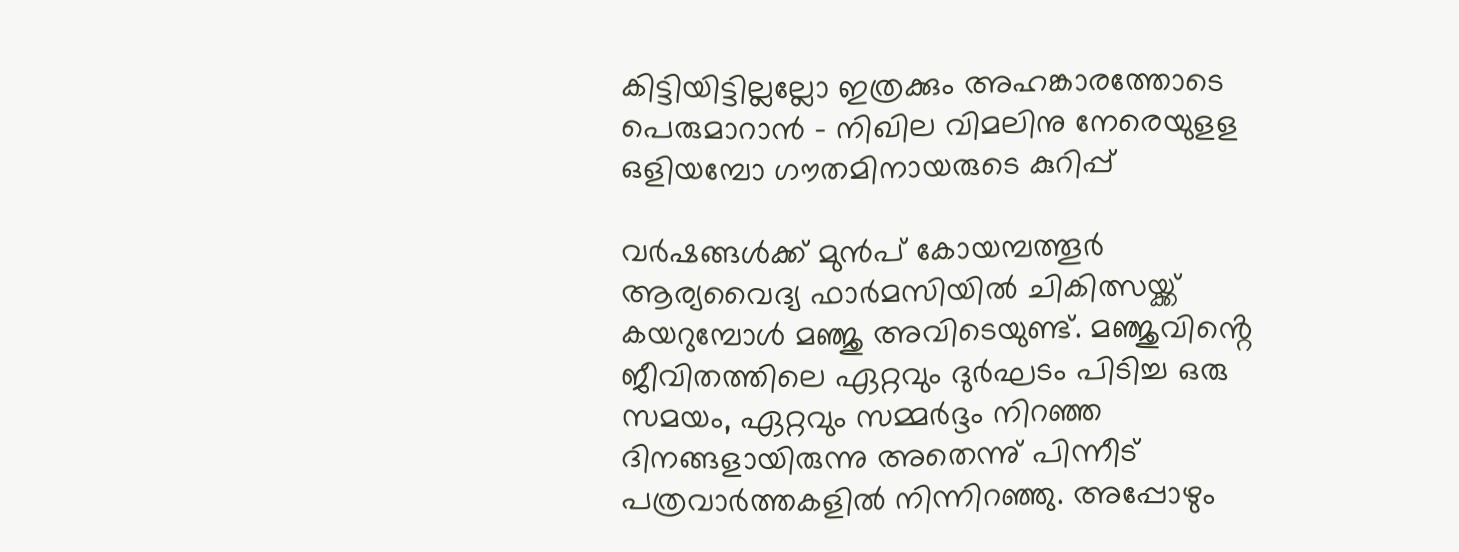കിട്ടിയിട്ടില്ലല്ലോ ഇത്രക്കും അഹങ്കാരത്തോടെ പെരുമാറാൻ - നിഖില വിമലിനു നേരെയുളള ഒളിയമ്പോ ഗൗതമിനായരുടെ കുറിപ്പ്

വർഷങ്ങൾക്ക് മുൻപ് കോയമ്പത്തൂർ ആര്യവൈദ്യ ഫാർമസിയിൽ ചികിത്സയ്ക്ക് കയറുമ്പോൾ മഞ്ജു അവിടെയുണ്ട്. മഞ്ജുവിൻ്റെ ജീവിതത്തിലെ ഏറ്റവും ദുർഘടം പിടിച്ച ഒരു സമയം, ഏറ്റവും സമ്മർദ്ദം നിറഞ്ഞ ദിനങ്ങളായിരുന്നു അതെന്നു് പിന്നീട് പത്രവാർത്തകളിൽ നിന്നിറഞ്ഞു. അപ്പോഴും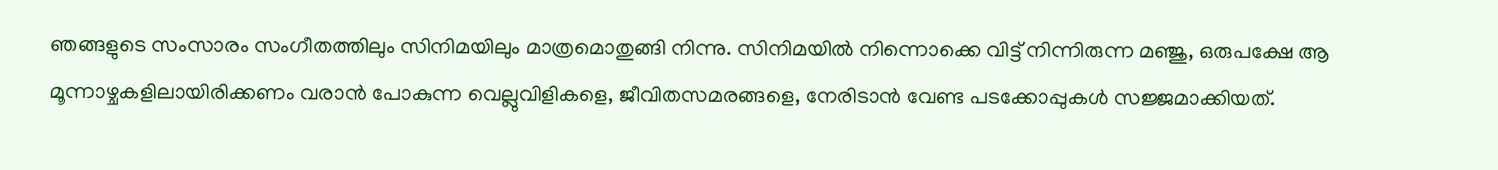ഞങ്ങളുടെ സംസാരം സംഗീതത്തിലും സിനിമയിലും മാത്രമൊതുങ്ങി നിന്നു. സിനിമയിൽ നിന്നൊക്കെ വിട്ട് നിന്നിരുന്ന മഞ്ജു, ഒരുപക്ഷേ ആ മൂന്നാഴ്ചകളിലായിരിക്കണം വരാൻ പോകുന്ന വെല്ലുവിളികളെ, ജീവിതസമരങ്ങളെ, നേരിടാൻ വേണ്ട പടക്കോപ്പുകൾ സജ്ജമാക്കിയത്.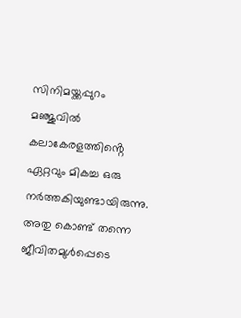സിനിമയ്ക്കപ്പുറം മഞ്ജുവിൽ കലാകേരളത്തിൻ്റെ ഏറ്റവും മികച്ച ഒരു നർത്തകിയുണ്ടായിരുന്നു. അതു കൊണ്ട് തന്നെ ജീവിതമുൾപ്പെടെ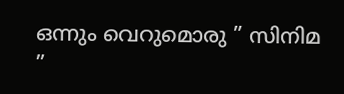ഒന്നും വെറുമൊരു ” സിനിമ ”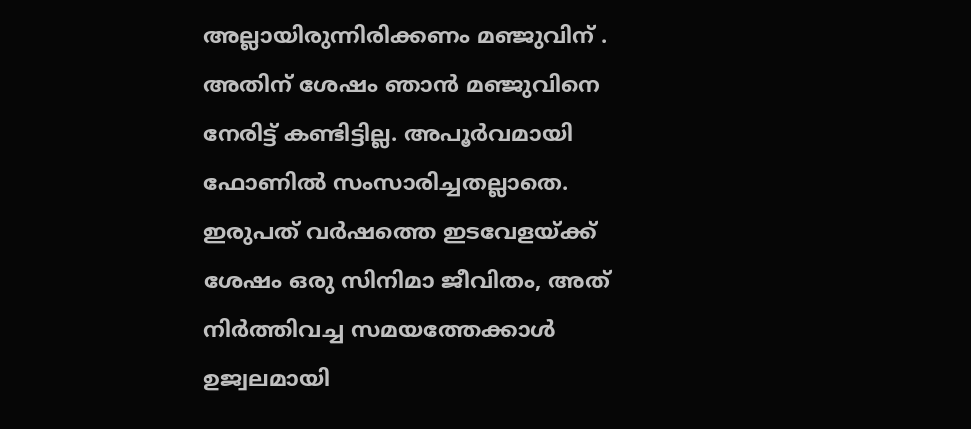അല്ലായിരുന്നിരിക്കണം മഞ്ജുവിന് .
അതിന് ശേഷം ഞാൻ മഞ്ജുവിനെ നേരിട്ട് കണ്ടിട്ടില്ല. അപൂർവമായി ഫോണിൽ സംസാരിച്ചതല്ലാതെ.
ഇരുപത് വർഷത്തെ ഇടവേളയ്ക്ക് ശേഷം ഒരു സിനിമാ ജീവിതം, അത് നിർത്തിവച്ച സമയത്തേക്കാൾ ഉജ്വലമായി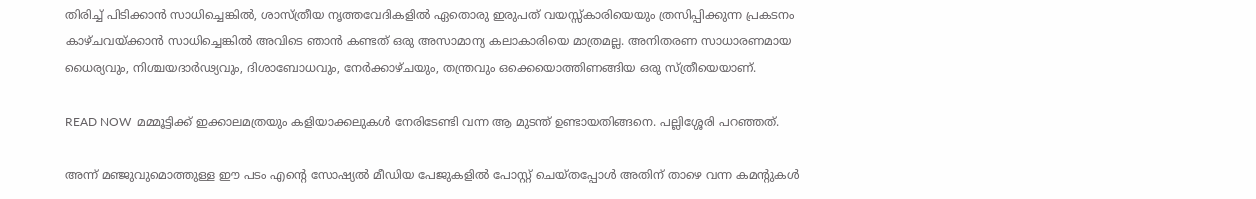തിരിച്ച് പിടിക്കാൻ സാധിച്ചെങ്കിൽ, ശാസ്ത്രീയ നൃത്തവേദികളിൽ ഏതൊരു ഇരുപത് വയസ്സ്കാരിയെയും ത്രസിപ്പിക്കുന്ന പ്രകടനം കാഴ്ചവയ്ക്കാൻ സാധിച്ചെങ്കിൽ അവിടെ ഞാൻ കണ്ടത് ഒരു അസാമാന്യ കലാകാരിയെ മാത്രമല്ല. അനിതരണ സാധാരണമായ ധൈര്യവും, നിശ്ചയദാർഢ്യവും, ദിശാബോധവും, നേർക്കാഴ്ചയും, തന്ത്രവും ഒക്കെയൊത്തിണങ്ങിയ ഒരു സ്ത്രീയെയാണ്.

READ NOW  മമ്മൂട്ടിക്ക് ഇക്കാലമത്രയും കളിയാക്കലുകൾ നേരിടേണ്ടി വന്ന ആ മുടന്ത് ഉണ്ടായതിങ്ങനെ. പല്ലിശ്ശേരി പറഞ്ഞത്.

അന്ന് മഞ്ജുവുമൊത്തുള്ള ഈ പടം എൻ്റെ സോഷ്യൽ മീഡിയ പേജുകളിൽ പോസ്റ്റ് ചെയ്തപ്പോൾ അതിന് താഴെ വന്ന കമൻ്റുകൾ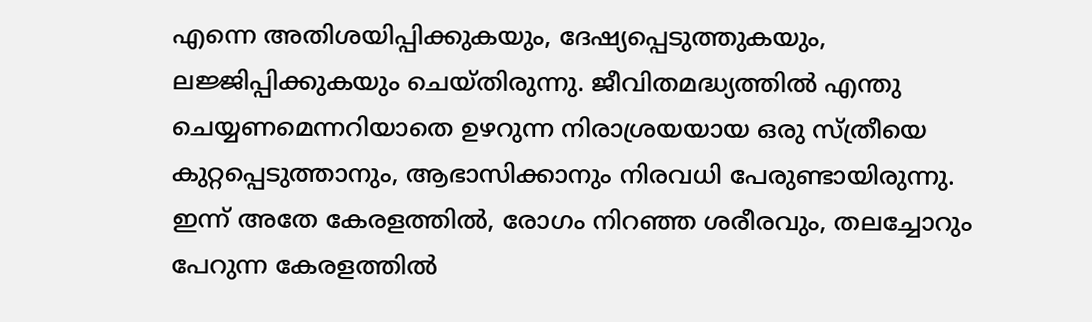എന്നെ അതിശയിപ്പിക്കുകയും, ദേഷ്യപ്പെടുത്തുകയും, ലജ്ജിപ്പിക്കുകയും ചെയ്തിരുന്നു. ജീവിതമദ്ധ്യത്തിൽ എന്തു ചെയ്യണമെന്നറിയാതെ ഉഴറുന്ന നിരാശ്രയയായ ഒരു സ്ത്രീയെ കുറ്റപ്പെടുത്താനും, ആഭാസിക്കാനും നിരവധി പേരുണ്ടായിരുന്നു.
ഇന്ന് അതേ കേരളത്തിൽ, രോഗം നിറഞ്ഞ ശരീരവും, തലച്ചോറും പേറുന്ന കേരളത്തിൽ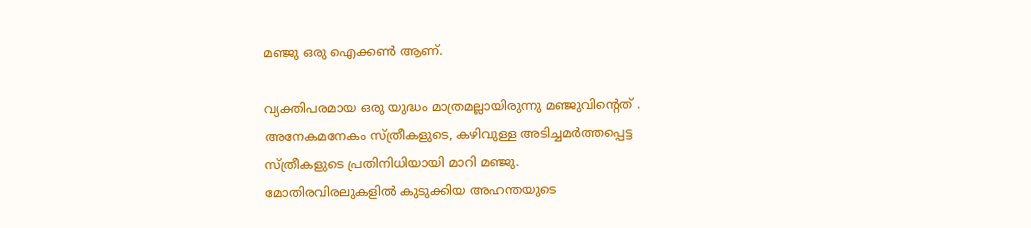മഞ്ജു ഒരു ഐക്കൺ ആണ്.

വ്യക്തിപരമായ ഒരു യുദ്ധം മാത്രമല്ലായിരുന്നു മഞ്ജുവിൻ്റെത് . അനേകമനേകം സ്ത്രീകളുടെ, കഴിവുള്ള അടിച്ചമർത്തപ്പെട്ട സ്ത്രീകളുടെ പ്രതിനിധിയായി മാറി മഞ്ജു.
മോതിരവിരലുകളിൽ കുടുക്കിയ അഹന്തയുടെ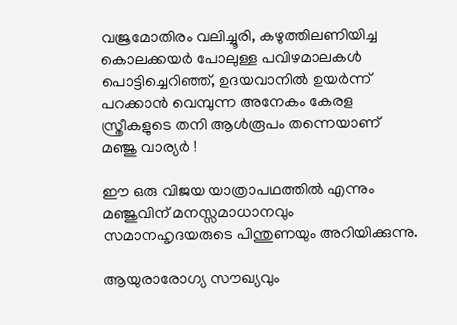വജ്രമോതിരം വലിച്ചൂരി, കഴുത്തിലണിയിച്ച കൊലക്കയർ പോലുള്ള പവിഴമാലകൾ പൊട്ടിച്ചെറിഞ്ഞ്, ഉദയവാനിൽ ഉയർന്ന് പറക്കാൻ വെമ്പുന്ന അനേകം കേരള സ്ത്രീകളുടെ തനി ആൾരൂപം തന്നെയാണ് മഞ്ജു വാര്യർ !

ഈ ഒരു വിജയ യാത്രാപഥത്തിൽ എന്നും മഞ്ജുവിന് മനസ്സമാധാനവും സമാനഹൃദയരുടെ പിന്തുണയും അറിയിക്കുന്നു.

ആയുരാരോഗ്യ സൗഖ്യവും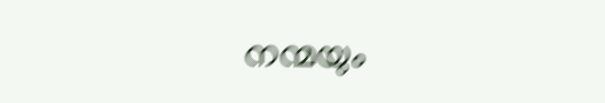നന്മയും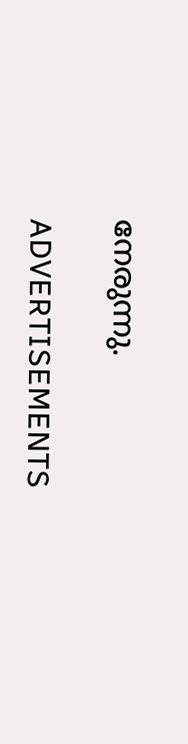നേരുന്നു.

ADVERTISEMENTS